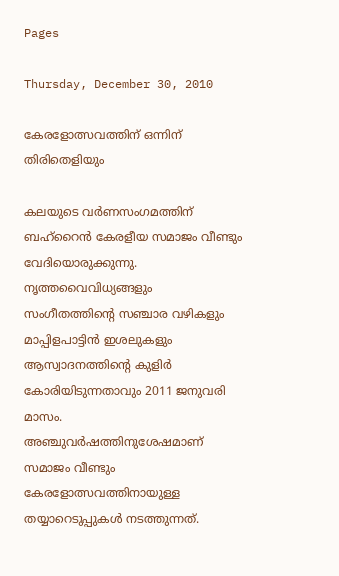Pages

Thursday, December 30, 2010

കേരളോത്സവത്തിന് ഒന്നിന് തിരിതെളിയും

കലയുടെ വര്‍ണസംഗമത്തിന് ബഹ്‌റൈന്‍ കേരളീയ സമാജം വീണ്ടും വേദിയൊരുക്കുന്നു. നൃത്തവൈവിധ്യങ്ങളും സംഗീതത്തിന്റെ സഞ്ചാര വഴികളും മാപ്പിളപാട്ടിന്‍ ഇശലുകളും ആസ്വാദനത്തിന്റെ കുളിര്‍ കോരിയിടുന്നതാവും 2011 ജനുവരി മാസം. അഞ്ചുവര്‍ഷത്തിനുശേഷമാണ് സമാജം വീണ്ടും കേരളോത്സവത്തിനായുള്ള തയ്യാറെടുപ്പുകള്‍ നടത്തുന്നത്.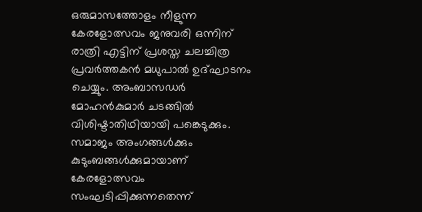ഒരുമാസത്തോളം നീളുന്ന കേരളോത്സവം ജനുവരി ഒന്നിന് രാത്രി എട്ടിന് പ്രശസ്ത ചലച്ചിത്ര പ്രവര്‍ത്തകന്‍ മധുപാല്‍ ഉദ്ഘാടനം ചെയ്യും. അംബാസഡര്‍ മോഹന്‍കുമാര്‍ ചടങ്ങില്‍ വിശിഷ്ടാതിഥിയായി പങ്കെടുക്കും.
സമാജം അംഗങ്ങള്‍ക്കും കുടുംബങ്ങള്‍ക്കുമായാണ് കേരളോത്സവം സംഘടിപ്പിക്കുന്നതെന്ന്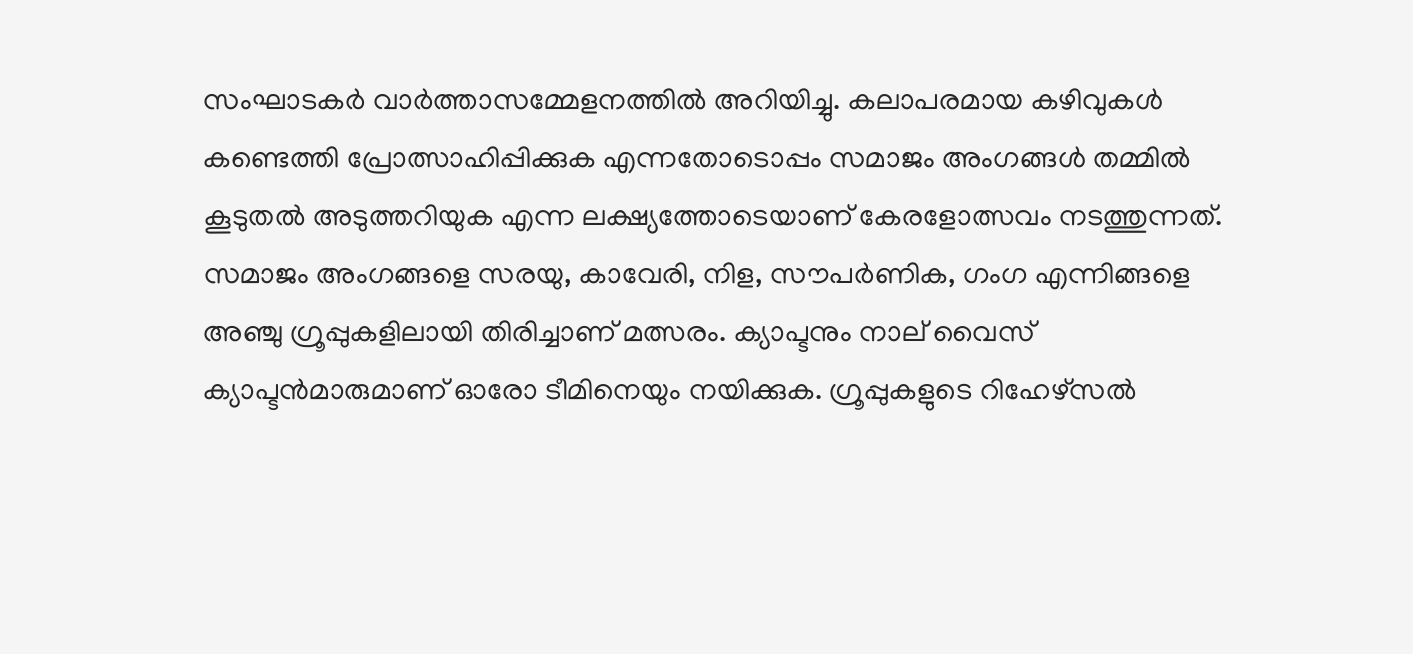സംഘാടകര്‍ വാര്‍ത്താസമ്മേളനത്തില്‍ അറിയിച്ചു. കലാപരമായ കഴിവുകള്‍ കണ്ടെത്തി പ്രോത്സാഹിപ്പിക്കുക എന്നതോടൊപ്പം സമാജം അംഗങ്ങള്‍ തമ്മില്‍ കൂടുതല്‍ അടുത്തറിയുക എന്ന ലക്ഷ്യത്തോടെയാണ് കേരളോത്സവം നടത്തുന്നത്. സമാജം അംഗങ്ങളെ സരയു, കാവേരി, നിള, സൗപര്‍ണിക, ഗംഗ എന്നിങ്ങളെ അഞ്ചു ഗ്രൂപ്പുകളിലായി തിരിച്ചാണ് മത്സരം. ക്യാപ്ടനും നാല് വൈസ് ക്യാപ്ടന്‍മാരുമാണ് ഓരോ ടീമിനെയും നയിക്കുക. ഗ്രൂപ്പുകളുടെ റിഹേഴ്‌സല്‍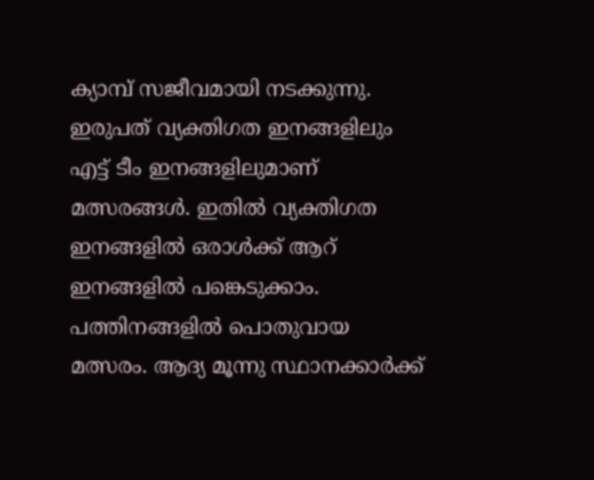ക്യാമ്പ് സജീവമായി നടക്കുന്നു.
ഇരുപത് വ്യക്തിഗത ഇനങ്ങളിലും എട്ട് ടീം ഇനങ്ങളിലുമാണ് മത്സരങ്ങള്‍. ഇതില്‍ വ്യക്തിഗത ഇനങ്ങളില്‍ ഒരാള്‍ക്ക് ആറ് ഇനങ്ങളില്‍ പങ്കെടുക്കാം. പത്തിനങ്ങളില്‍ പൊതുവായ മത്സരം. ആദ്യ മൂന്നു സ്ഥാനക്കാര്‍ക്ക്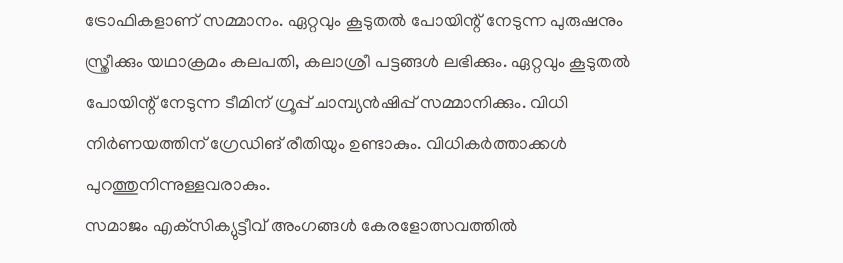ട്രോഫികളാണ് സമ്മാനം. ഏറ്റവും കൂടുതല്‍ പോയിന്റ് നേടുന്ന പുരുഷനും സ്ത്രീക്കും യഥാക്രമം കലപതി, കലാശ്രീ പട്ടങ്ങള്‍ ലഭിക്കും. ഏറ്റവും കൂടുതല്‍ പോയിന്റ് നേടുന്ന ടീമിന് ഗ്രൂപ്പ് ചാമ്പ്യന്‍ഷിപ്പ് സമ്മാനിക്കും. വിധി നിര്‍ണയത്തിന് ഗ്രേഡിങ് രീതിയും ഉണ്ടാകും. വിധികര്‍ത്താക്കള്‍ പുറത്തുനിന്നുള്ളവരാകും.
സമാജം എക്‌സിക്യുട്ടീവ് അംഗങ്ങള്‍ കേരളോത്സവത്തില്‍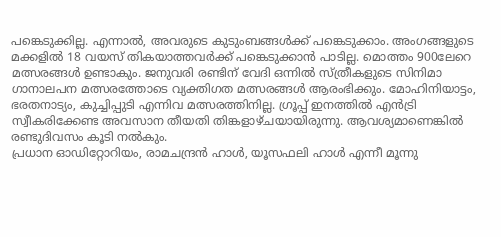പങ്കെടുക്കില്ല. എന്നാല്‍, അവരുടെ കുടുംബങ്ങള്‍ക്ക് പങ്കെടുക്കാം. അംഗങ്ങളുടെ മക്കളില്‍ 18 വയസ് തികയാത്തവര്‍ക്ക് പങ്കെടുക്കാന്‍ പാടില്ല. മൊത്തം 900ലേറെ മത്സരങ്ങള്‍ ഉണ്ടാകും. ജനുവരി രണ്ടിന് വേദി ഒന്നില്‍ സ്ത്രീകളുടെ സിനിമാ ഗാനാലപന മത്സരത്തോടെ വ്യക്തിഗത മത്സരങ്ങള്‍ ആരംഭിക്കും. മോഹിനിയാട്ടം, ഭരതനാട്യം, കുച്ചിപ്പുടി എന്നിവ മത്സരത്തിനില്ല. ഗ്രൂപ്പ് ഇനത്തില്‍ എന്‍ട്രി സ്വീകരിക്കേണ്ട അവസാന തീയതി തിങ്കളാഴ്ചയായിരുന്നു. ആവശ്യമാണെങ്കില്‍ രണ്ടുദിവസം കൂടി നല്‍കും.
പ്രധാന ഓഡിറ്റോറിയം, രാമചന്ദ്രന്‍ ഹാള്‍, യൂസഫലി ഹാള്‍ എന്നീ മൂന്നു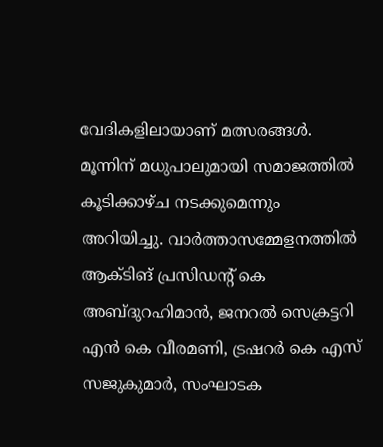വേദികളിലായാണ് മത്സരങ്ങള്‍. മൂന്നിന് മധുപാലുമായി സമാജത്തില്‍ കൂടിക്കാഴ്ച നടക്കുമെന്നും അറിയിച്ചു. വാര്‍ത്താസമ്മേളനത്തില്‍ ആക്ടിങ് പ്രസിഡന്റ് കെ അബ്ദുറഹിമാന്‍, ജനറല്‍ സെക്രട്ടറി എന്‍ കെ വീരമണി, ട്രഷറര്‍ കെ എസ് സജുകുമാര്‍, സംഘാടക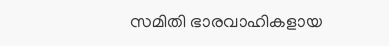സമിതി ഭാരവാഹികളായ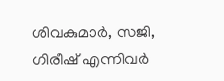ശിവകുമാര്‍, സജി, ഗിരീഷ് എന്നിവര്‍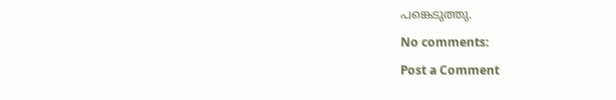പങ്കെടുത്തു.

No comments:

Post a Comment